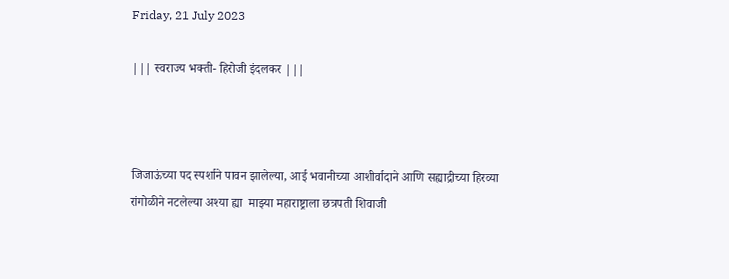Friday, 21 July 2023

||| स्वराज्य भक्ती- हिरोजी इंदलकर |||



जिजाऊंच्या पद स्पर्शाने पावन झालेल्या, आई भवानीच्या आशीर्वादाने आणि सह्याद्रीच्या हिरव्या रांगोळीने नटलेल्या अश्या ह्या  माझ्या महाराष्ट्राला छत्रपती शिवाजी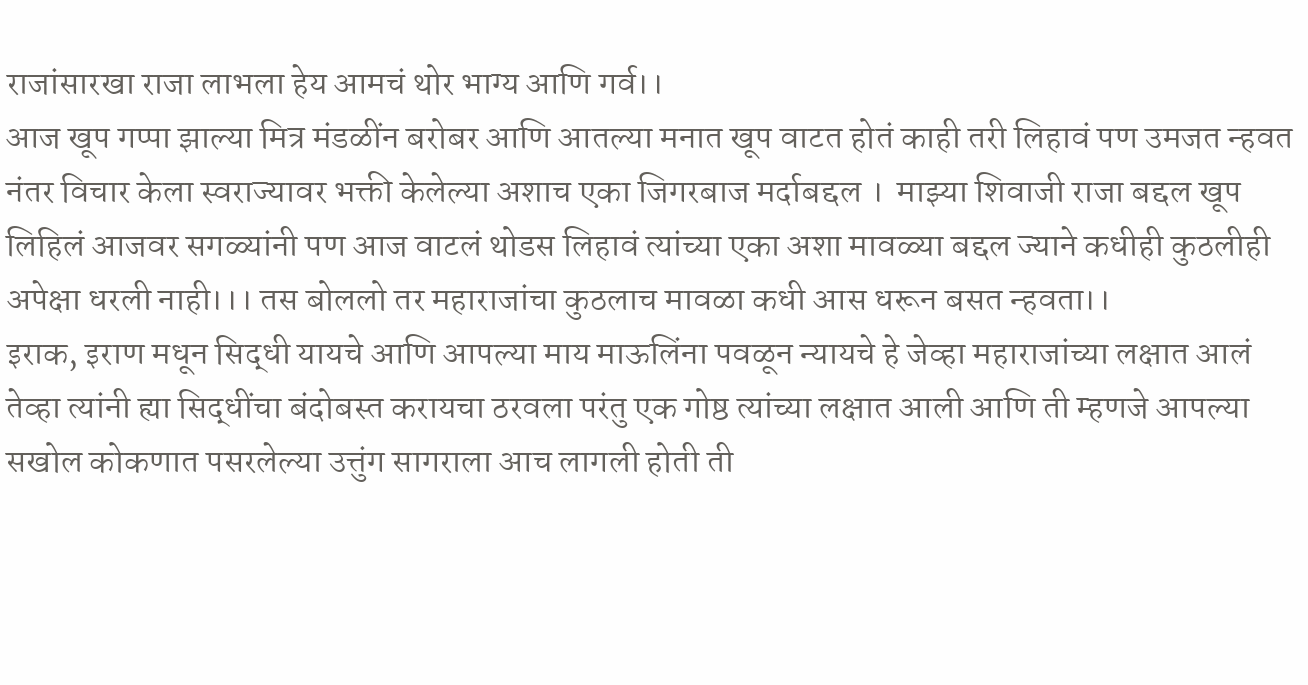राजांसारखा राजा लाभला हेय आमचं थोर भाग्य आणि गर्व।।
आज खूप गप्पा झाल्या मित्र मंडळींन बरोबर आणि आतल्या मनात खूप वाटत होतं काही तरी लिहावं पण उमजत न्हवत नंतर विचार केला स्वराज्यावर भक्ती केलेल्या अशाच एका जिगरबाज मर्दाबद्दल ।  माझ्या शिवाजी राजा बद्दल खूप लिहिलं आजवर सगळ्यांनी पण आज वाटलं थोडस लिहावं त्यांच्या एका अशा मावळ्या बद्दल ज्याने कधीही कुठलीही अपेक्षा धरली नाही।।। तस बोललो तर महाराजांचा कुठलाच मावळा कधी आस धरून बसत न्हवता।।
इराक, इराण मधून सिद्धी यायचे आणि आपल्या माय माऊलिंना पवळून न्यायचे हे जेव्हा महाराजांच्या लक्षात आलं तेव्हा त्यांनी ह्या सिद्धींचा बंदोबस्त करायचा ठरवला परंतु एक गोष्ठ त्यांच्या लक्षात आली आणि ती म्हणजे आपल्या सखोल कोकणात पसरलेल्या उत्तुंग सागराला आच लागली होती ती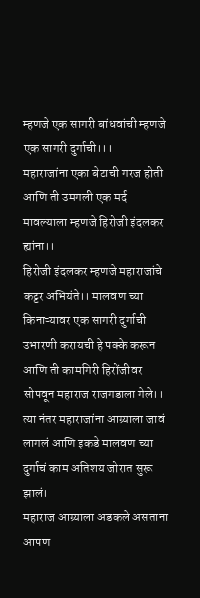म्हणजे एक सागरी बांधवांची म्हणजे एक सागरी दुर्गाची।।।
महाराजांना एका बेटाची गरज होती आणि ती उमगली एक मर्द मावल्याला म्हणजे हिरोजी इंदलकर ह्यांना।।
हिरोजी इंदलकर म्हणजे महाराजांचे कट्टर अभियंते।। मालवण च्या किनाऱ्यावर एक सागरी दुर्गाची उभारणी करायची हे पक्के करून आणि ती कामगिरी हिरोंजीवर सोपवून महाराज राजगडाला गेले।। त्या नंतर महाराजांना आग्र्याला जावं लागलं आणि इकडे मालवण च्या दुर्गाचं काम अतिशय जोरात सुरू झालं।
महाराज आग्र्याला अडकले असताना आपण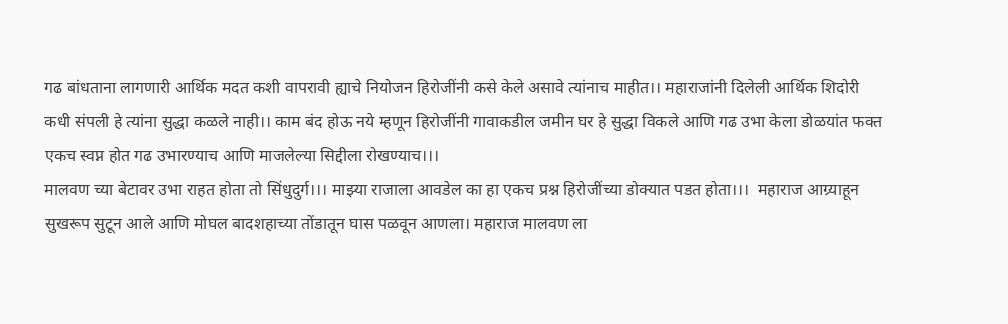गढ बांधताना लागणारी आर्थिक मदत कशी वापरावी ह्याचे नियोजन हिरोजींनी कसे केले असावे त्यांनाच माहीत।। महाराजांनी दिलेली आर्थिक शिदोरी कधी संपली हे त्यांना सुद्धा कळले नाही।। काम बंद होऊ नये म्हणून हिरोजींनी गावाकडील जमीन घर हे सुद्धा विकले आणि गढ उभा केला डोळयांत फक्त एकच स्वप्न होत गढ उभारण्याच आणि माजलेल्या सिद्दीला रोखण्याच।।।
मालवण च्या बेटावर उभा राहत होता तो सिंधुदुर्ग।।। माझ्या राजाला आवडेल का हा एकच प्रश्न हिरोजींच्या डोक्यात पडत होता।।।  महाराज आग्र्याहून सुखरूप सुटून आले आणि मोघल बादशहाच्या तोंडातून घास पळवून आणला। महाराज मालवण ला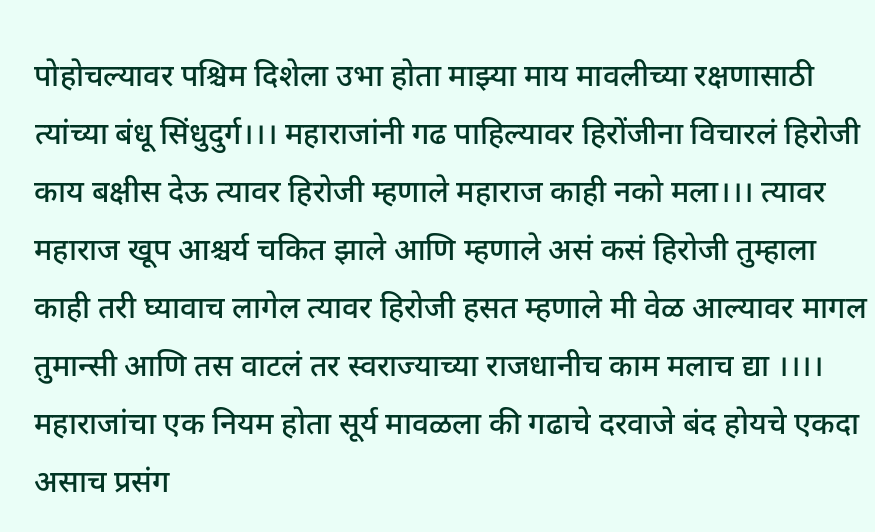पोहोचल्यावर पश्चिम दिशेला उभा होता माझ्या माय मावलीच्या रक्षणासाठी त्यांच्या बंधू सिंधुदुर्ग।।। महाराजांनी गढ पाहिल्यावर हिरोंजीना विचारलं हिरोजी काय बक्षीस देऊ त्यावर हिरोजी म्हणाले महाराज काही नको मला।।। त्यावर महाराज खूप आश्चर्य चकित झाले आणि म्हणाले असं कसं हिरोजी तुम्हाला काही तरी घ्यावाच लागेल त्यावर हिरोजी हसत म्हणाले मी वेळ आल्यावर मागल तुमान्सी आणि तस वाटलं तर स्वराज्याच्या राजधानीच काम मलाच द्या ।।।।
महाराजांचा एक नियम होता सूर्य मावळला की गढाचे दरवाजे बंद होयचे एकदा असाच प्रसंग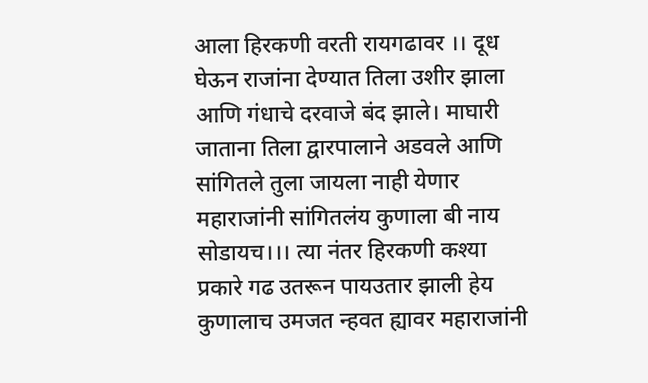आला हिरकणी वरती रायगढावर ।। दूध घेऊन राजांना देण्यात तिला उशीर झाला आणि गंधाचे दरवाजे बंद झाले। माघारी जाताना तिला द्वारपालाने अडवले आणि सांगितले तुला जायला नाही येणार महाराजांनी सांगितलंय कुणाला बी नाय सोडायच।।। त्या नंतर हिरकणी कश्या प्रकारे गढ उतरून पायउतार झाली हेय कुणालाच उमजत न्हवत ह्यावर महाराजांनी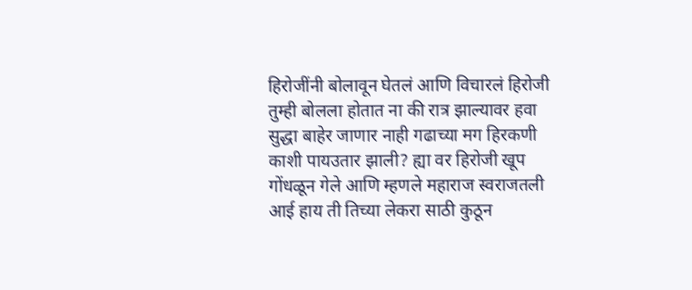हिरोजींनी बोलावून घेतलं आणि विचारलं हिरोजी तुम्ही बोलला होतात ना की रात्र झाल्यावर हवा सुद्धा बाहेर जाणार नाही गढाच्या मग हिरकणी काशी पायउतार झाली? ह्या वर हिरोजी खूप गोंधळून गेले आणि म्हणले महाराज स्वराजतली आई हाय ती तिच्या लेकरा साठी कुठून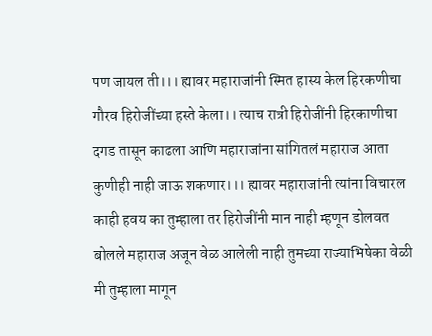पण जायल ती।।। ह्यावर महाराजांनी स्मित हास्य केल हिरकणीचा गौरव हिरोजींच्या हस्ते केला।। त्याच रात्री हिरोजींनी हिरकाणीचा दगड तासून काढला आणि महाराजांना सांगितलं महाराज आता कुणीही नाही जाऊ शकणार।।। ह्यावर महाराजांनी त्यांना विचारल काही हवय का तुम्हाला तर हिरोजींनी मान नाही म्हणून डोलवत बोलले महाराज अजून वेळ आलेली नाही तुमच्या राज्याभिषेका वेळी मी तुम्हाला मागून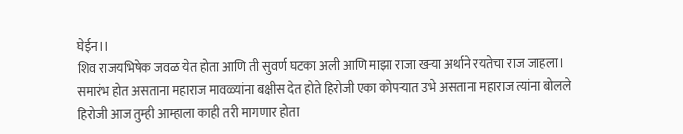घेईन।।
शिव राजयभिषेक जवळ येत होता आणि ती सुवर्ण घटका अली आणि माझा राजा खऱ्या अर्थाने रयतेचा राज जाहला। समारंभ होत असताना महाराज मावळ्यांना बक्षीस देत होते हिरोजी एका कोपऱ्यात उभे असताना महाराज त्यांना बोलले हिरोजी आज तुम्ही आम्हाला काही तरी मागणार होता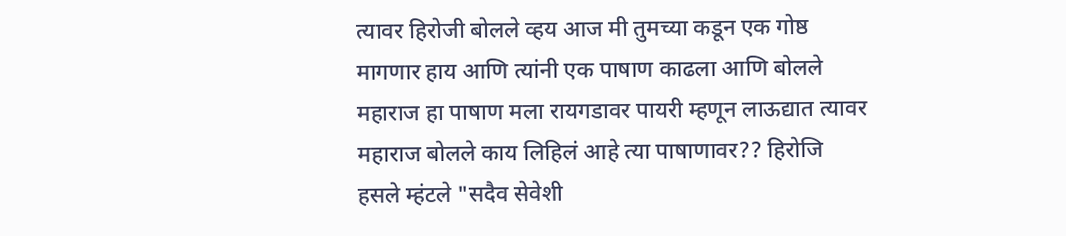त्यावर हिरोजी बोलले व्हय आज मी तुमच्या कडून एक गोष्ठ मागणार हाय आणि त्यांनी एक पाषाण काढला आणि बोलले महाराज हा पाषाण मला रायगडावर पायरी म्हणून लाऊद्यात त्यावर महाराज बोलले काय लिहिलं आहे त्या पाषाणावर?? हिरोजि हसले म्हंटले "सदैव सेवेशी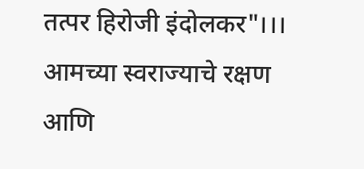तत्पर हिरोजी इंदोलकर"।।।
आमच्या स्वराज्याचे रक्षण आणि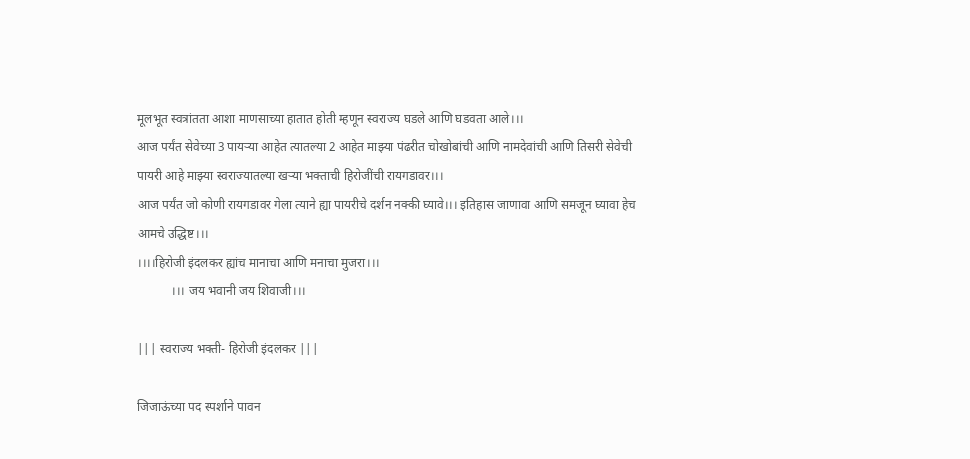मूलभूत स्वत्रांतता आशा माणसाच्या हातात होती म्हणून स्वराज्य घडले आणि घडवता आले।।।
आज पर्यंत सेवेच्या 3 पायऱ्या आहेत त्यातल्या 2 आहेत माझ्या पंढरीत चोखोबांची आणि नामदेवांची आणि तिसरी सेवेची पायरी आहे माझ्या स्वराज्यातल्या खऱ्या भक्ताची हिरोजींची रायगडावर।।।
आज पर्यंत जो कोणी रायगडावर गेला त्याने ह्या पायरीचे दर्शन नक्की घ्यावे।।। इतिहास जाणावा आणि समजून घ्यावा हेच आमचे उद्धिष्ट।।।
।।।।हिरोजी इंदलकर ह्यांच मानाचा आणि मनाचा मुजरा।।।
           ।।। जय भवानी जय शिवाजी।।।

||| स्वराज्य भक्ती- हिरोजी इंदलकर |||

जिजाऊंच्या पद स्पर्शाने पावन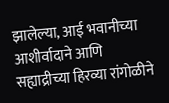झालेल्या, आई भवानीच्या आशीर्वादाने आणि सह्याद्रीच्या हिरव्या रांगोळीने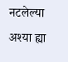नटलेल्या अश्या ह्या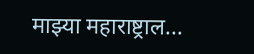माझ्या महाराष्ट्राल...